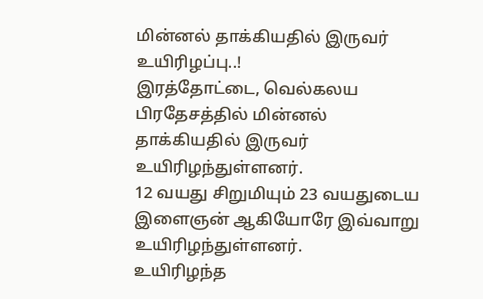மின்னல் தாக்கியதில் இருவர் உயிரிழப்பு..!
இரத்தோட்டை, வெல்கலய பிரதேசத்தில் மின்னல் தாக்கியதில் இருவர் உயிரிழந்துள்ளனர்.
12 வயது சிறுமியும் 23 வயதுடைய இளைஞன் ஆகியோரே இவ்வாறு உயிரிழந்துள்ளனர்.
உயிரிழந்த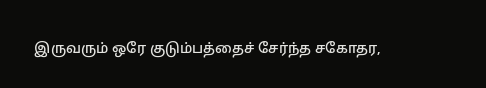இருவரும் ஒரே குடும்பத்தைச் சேர்ந்த சகோதர,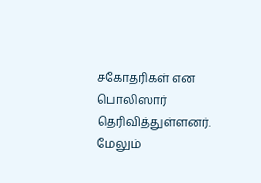சகோதரிகள் என பொலிஸார் தெரிவித்துள்ளனர்.
மேலும்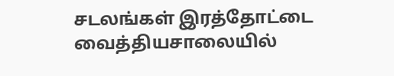சடலங்கள் இரத்தோட்டை வைத்தியசாலையில்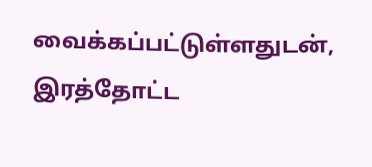வைக்கப்பட்டுள்ளதுடன், இரத்தோட்ட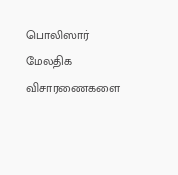பொலிஸார் மேலதிக விசாரணைகளை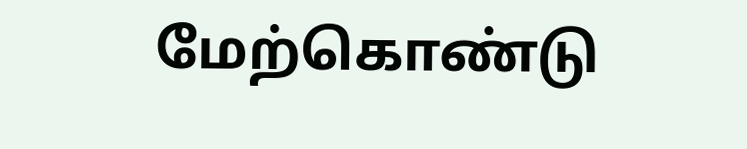மேற்கொண்டு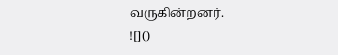வருகின்றனர்.
![]()